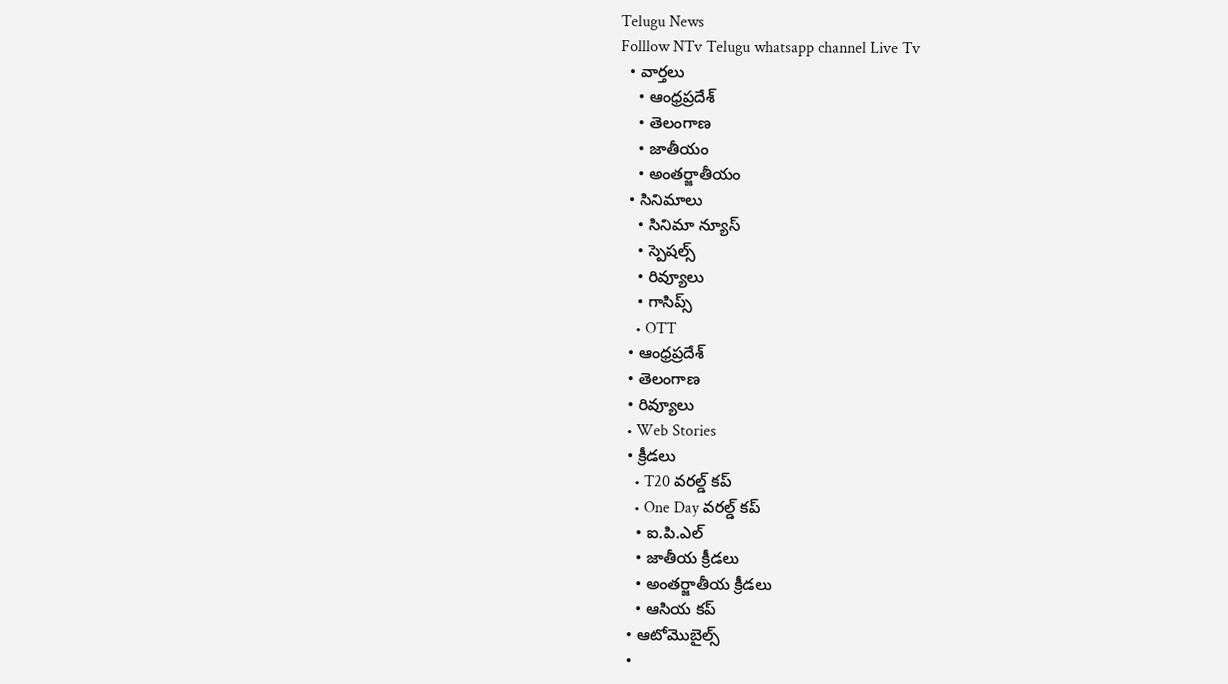Telugu News
Folllow NTv Telugu whatsapp channel Live Tv
  • వార్తలు
    • ఆంధ్రప్రదేశ్
    • తెలంగాణ
    • జాతీయం
    • అంతర్జాతీయం
  • సినిమాలు
    • సినిమా న్యూస్
    • స్పెషల్స్
    • రివ్యూలు
    • గాసిప్స్
    • OTT
  • ఆంధ్రప్రదేశ్
  • తెలంగాణ
  • రివ్యూలు
  • Web Stories
  • క్రీడలు
    • T20 వరల్డ్ కప్
    • One Day వరల్డ్ కప్
    • ఐ.పి.ఎల్
    • జాతీయ క్రీడలు
    • అంతర్జాతీయ క్రీడలు
    • ఆసియ కప్
  • ఆటోమొబైల్స్
  •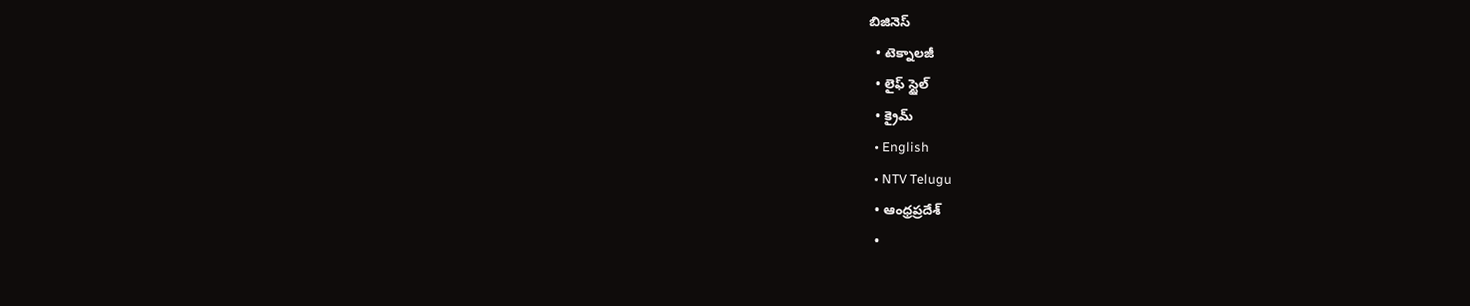బిజినెస్‌
  • టెక్నాలజీ
  • లైఫ్ స్టైల్
  • క్రైమ్
  • English
  • NTV Telugu
  • ఆంధ్రప్రదేశ్
  •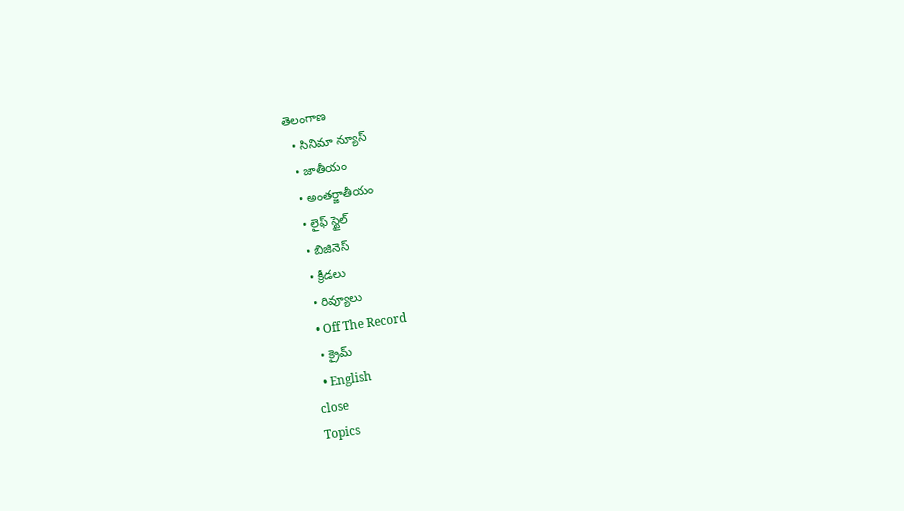తెలంగాణ
  • సినిమా న్యూస్
  • జాతీయం
  • అంతర్జాతీయం
  • లైఫ్ స్టైల్
  • బిజినెస్‌
  • క్రీడలు
  • రివ్యూలు
  • Off The Record
  • క్రైమ్
  • English
close
Topics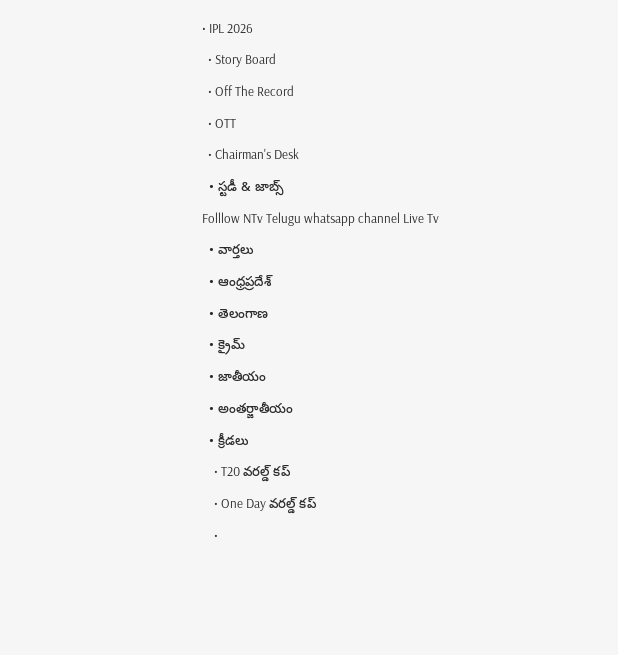• IPL 2026
  • Story Board
  • Off The Record
  • OTT
  • Chairman's Desk
  • స్టడీ & జాబ్స్
Folllow NTv Telugu whatsapp channel Live Tv
  • వార్తలు
  • ఆంధ్రప్రదేశ్
  • తెలంగాణ
  • క్రైమ్
  • జాతీయం
  • అంతర్జాతీయం
  • క్రీడలు
    • T20 వరల్డ్ కప్
    • One Day వరల్డ్ కప్
    •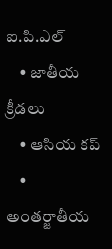ఐ.పి.ఎల్
    • జాతీయ క్రీడలు
    • ఆసియ కప్
    • అంతర్జాతీయ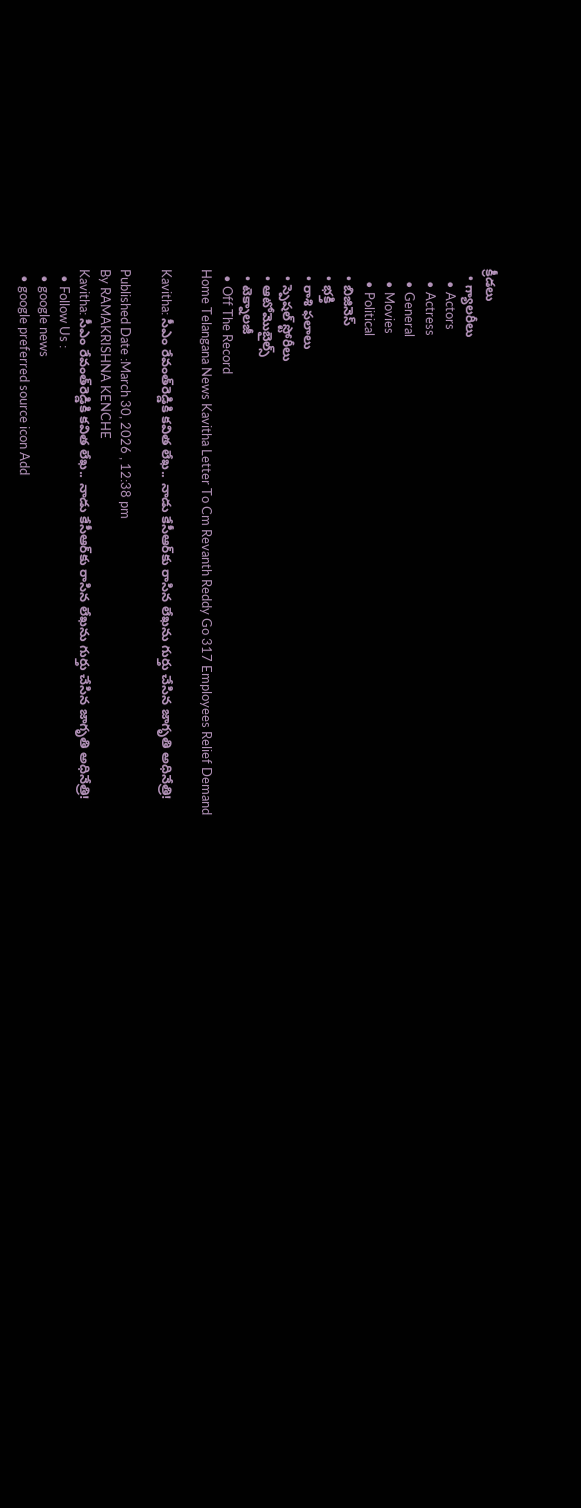క్రీడలు
  • గ్యాలరీలు
    • Actors
    • Actress
    • General
    • Movies
    • Political
  • బిజినెస్‌
  • భక్తి
  • రాశి ఫలాలు
  • స్పెషల్‌ స్టోరీలు
  • ఆటోమొబైల్స్
  • టెక్నాలజీ
  • Off The Record
Home Telangana News Kavitha Letter To Cm Revanth Reddy Go 317 Employees Relief Demand

Kavitha: సీఎం రేవంత్‌రెడ్డికి కవిత లేఖ.. నాడు కేసీఆర్‌కు రాసిన లేఖను గుర్తు చేసిన జాగృతి అధినేత్రి!

Published Date :March 30, 2026 , 12:38 pm
By RAMAKRISHNA KENCHE
Kavitha: సీఎం రేవంత్‌రెడ్డికి కవిత లేఖ.. నాడు కేసీఆర్‌కు రాసిన లేఖను గుర్తు చేసిన జాగృతి అధినేత్రి!
  • Follow Us :
  • google news
  • google preferred source icon Add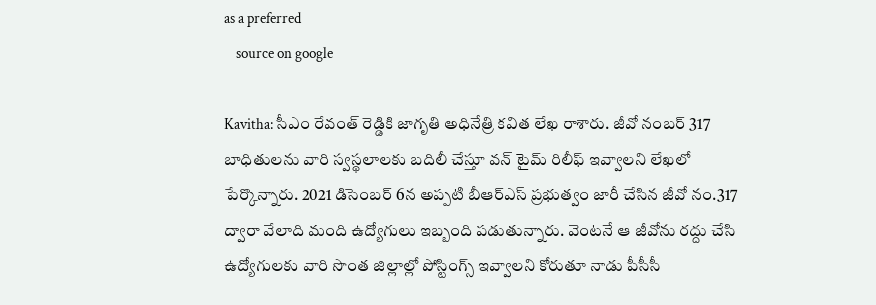as a preferred
    source on google

Kavitha: సీఎం రేవంత్ రెడ్డికి జాగృతి అధినేత్రి కవిత లేఖ రాశారు. జీవో నంబర్ 317 బాధితులను వారి స్వస్థలాలకు బదిలీ చేస్తూ వన్ టైమ్ రిలీఫ్ ఇవ్వాలని లేఖలో పేర్కొన్నారు. 2021 డిసెంబర్ 6న అప్పటి బీఆర్ఎస్ ప్రభుత్వం జారీ చేసిన జీవో నం.317 ద్వారా వేలాది మంది ఉద్యోగులు ఇబ్బంది పడుతున్నారు. వెంటనే ఆ జీవోను రద్దు చేసి ఉద్యోగులకు వారి సొంత జిల్లాల్లో పోస్టింగ్స్ ఇవ్వాలని కోరుతూ నాడు పీసీసీ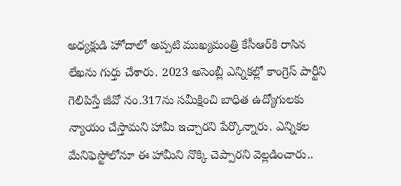అధ్యక్షుడి హోదాలో అప్పటి ముఖ్యమంత్రి కేసీఆర్‌కి రాసిన లేఖను గుర్తు చేశారు. 2023 అసెంబ్లీ ఎన్నికల్లో కాంగ్రెస్ పార్టీని గెలిపిస్తే జీవో నం.317ను సమీక్షించి బాధిత ఉద్యోగులకు న్యాయం చేస్తామని హామీ ఇచ్చారని పేర్కొన్నారు. ఎన్నికల మేనిఫెస్టోలోనూ ఈ హామీని నొక్కి చెప్పారని వెల్లడించారు..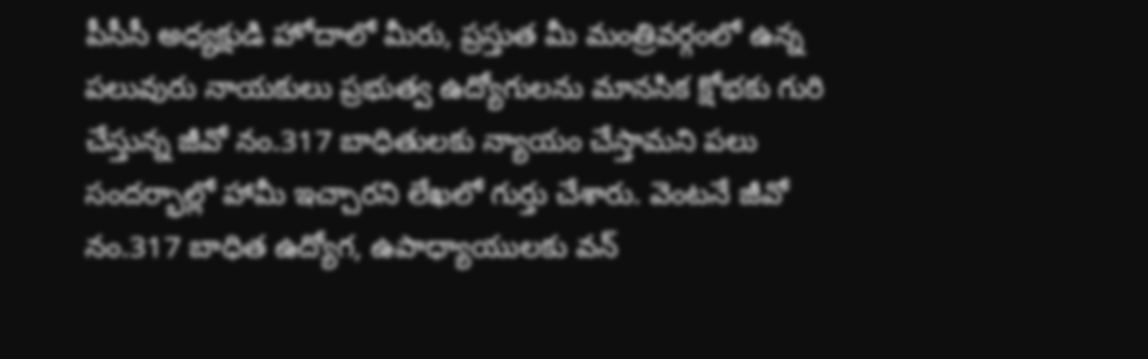పీసీసీ అధ్యక్షుడి హోదాలో మీరు, ప్రస్తుత మీ మంత్రివర్గంలో ఉన్న పలువురు నాయకులు ప్రభుత్వ ఉద్యోగులను మానసిక క్షోభకు గురి చేస్తున్న జీవో నం.317 బాధితులకు న్యాయం చేస్తామని పలు సందర్భాల్లో హామీ ఇచ్చారని లేఖలో గుర్తు చేశారు. వెంటనే జీవో నం.317 బాధిత ఉద్యోగ, ఉపాధ్యాయులకు వన్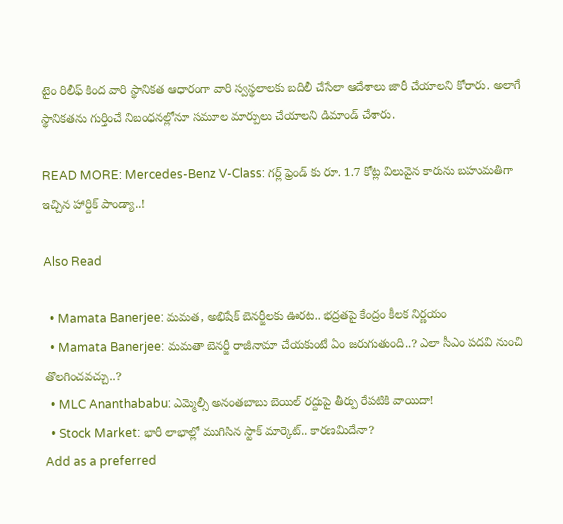టైం రిలీఫ్ కింద వారి స్థానికత ఆధారంగా వారి స్వస్థలాలకు బదిలీ చేసేలా ఆదేశాలు జారీ చేయాలని కోరారు. అలాగే స్థానికతను గుర్తించే నిబంధనల్లోనూ సమూల మార్పులు చేయాలని డిమాండ్ చేశారు.

READ MORE: Mercedes-Benz V-Class: గర్ల్ ఫ్రెండ్ కు రూ. 1.7 కోట్ల విలువైన కారును బహుమతిగా ఇచ్చిన హార్దిక్ పాండ్యా..!

Also Read

  • Mamata Banerjee: మమత, అభిషేక్ బెనర్జీలకు ఊరట.. భద్రతపై కేంద్రం కీలక నిర్ణయం
  • Mamata Banerjee: మమతా బెనర్జీ రాజీనామా చేయకుంటే ఏం జరుగుతుంది..? ఎలా సీఎం పదవి నుంచి తొలగించవచ్చు..?
  • MLC Ananthababu: ఎమ్మెల్సీ అనంతబాబు బెయిల్ రద్దుపై తీర్పు రేపటికి వాయిదా!
  • Stock Market: భారీ లాభాల్లో ముగిసిన స్టాక్ మార్కెట్.. కారణమిదేనా?
Add as a preferred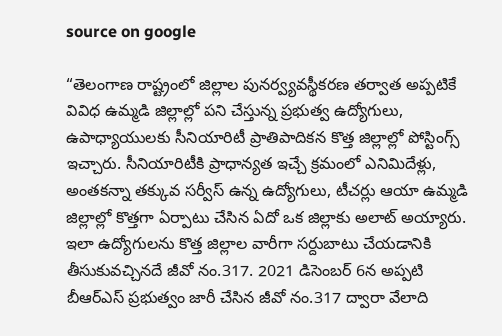source on google

“తెలంగాణ రాష్ట్రంలో జిల్లాల పునర్వ్యవస్థీకరణ తర్వాత అప్పటికే వివిధ ఉమ్మడి జిల్లాల్లో పని చేస్తున్న ప్రభుత్వ ఉద్యోగులు, ఉపాధ్యాయులకు సీనియారిటీ ప్రాతిపాదికన కొత్త జిల్లాల్లో పోస్టింగ్స్ ఇచ్చారు. సీనియారిటీకి ప్రాధాన్యత ఇచ్చే క్రమంలో ఎనిమిదేళ్లు, అంతకన్నా తక్కువ సర్వీస్ ఉన్న ఉద్యోగులు, టీచర్లు ఆయా ఉమ్మడి జిల్లాల్లో కొత్తగా ఏర్పాటు చేసిన ఏదో ఒక జిల్లాకు అలాట్ అయ్యారు. ఇలా ఉద్యోగులను కొత్త జిల్లాల వారీగా సర్దుబాటు చేయడానికి తీసుకువచ్చినదే జీవో నం.317. 2021 డిసెంబర్ 6న అప్పటి బీఆర్ఎస్ ప్రభుత్వం జారీ చేసిన జీవో నం.317 ద్వారా వేలాది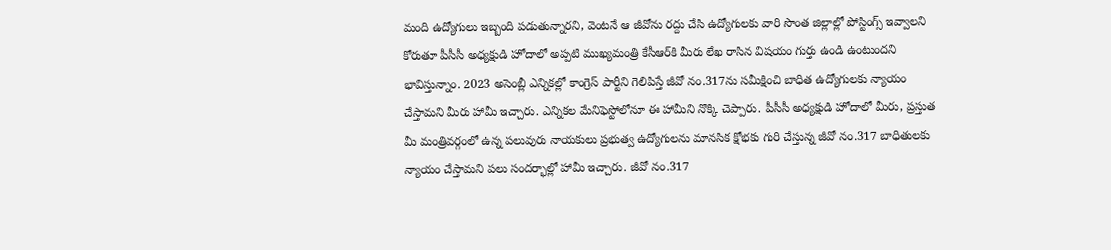మంది ఉద్యోగులు ఇబ్బంది పడుతున్నారని, వెంటనే ఆ జీవోను రద్దు చేసి ఉద్యోగులకు వారి సొంత జిల్లాల్లో పోస్టింగ్స్ ఇవ్వాలని కోరుతూ పీసీసీ అధ్యక్షుడి హోదాలో అప్పటి ముఖ్యమంత్రి కేసీఆర్‌కి మీరు లేఖ రాసిన విషయం గుర్తు ఉండి ఉంటుందని భావిస్తున్నాం. 2023 అసెంబ్లీ ఎన్నికల్లో కాంగ్రెస్ పార్టీని గెలిపిస్తే జీవో నం.317ను సమీక్షించి బాధిత ఉద్యోగులకు న్యాయం చేస్తామని మీరు హామీ ఇచ్చారు. ఎన్నికల మేనిఫెస్టోలోనూ ఈ హామీని నొక్కి చెప్పారు. పీసీసీ అధ్యక్షుడి హోదాలో మీరు, ప్రస్తుత మీ మంత్రివర్గంలో ఉన్న పలువురు నాయకులు ప్రభుత్వ ఉద్యోగులను మానసిక క్షోభకు గురి చేస్తున్న జీవో నం.317 బాధితులకు న్యాయం చేస్తామని పలు సందర్భాల్లో హామీ ఇచ్చారు. జీవో నం.317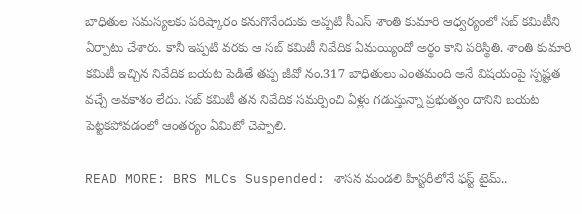బాధితుల సమస్యలకు పరిష్కారం కనుగొనేందుకు అప్పటి సీఎస్ శాంతి కుమారి ఆధ్వర్యంలో సబ్ కమిటీని ఏర్పాటు చేశారు. కానీ ఇప్పటి వరకు ఆ సబ్ కమిటీ నివేదిక ఏమయ్యిందో అర్థం కాని పరిస్థితి. శాంతి కుమారి కమిటీ ఇచ్చిన నివేదిక బయట పెడితే తప్ప జీవో నం.317 బాధితులు ఎంతమంది అనే విషయంపై స్పష్టత వచ్చే అవకాశం లేదు. సబ్ కమిటీ తన నివేదిక సమర్పించి ఏళ్లు గడుస్తున్నా ప్రభుత్వం దానిని బయట పెట్టకపోవడంలో ఆంతర్యం ఏమిటో చెప్పాలి.

READ MORE: BRS MLCs Suspended: శాసన మండలి హిస్టరీలోనే ఫస్ట్ టైమ్..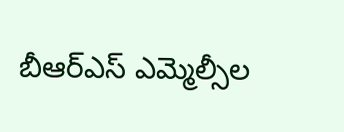బీఆర్ఎస్ ఎమ్మెల్సీల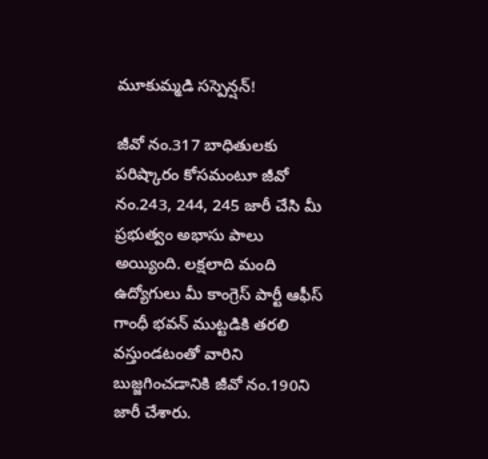మూకుమ్మడి సస్పెన్షన్!

జీవో నం.317 బాధితులకు పరిష్కారం కోసమంటూ జీవో నం.243, 244, 245 జారీ చేసి మీ ప్రభుత్వం అభాసు పాలు అయ్యింది. లక్షలాది మంది ఉద్యోగులు మీ కాంగ్రెస్ పార్టీ ఆఫీస్ గాంధీ భవన్ ముట్టడికి తరలి వస్తుండటంతో వారిని బుజ్జగించడానికి జీవో నం.190ని జారీ చేశారు.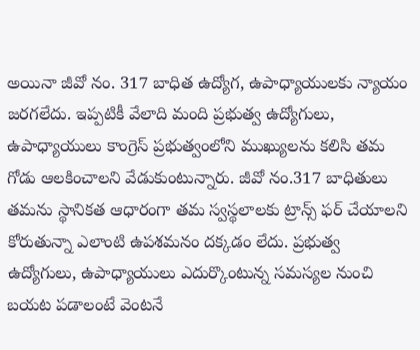అయినా జీవో నం. 317 బాధిత ఉద్యోగ, ఉపాధ్యాయులకు న్యాయం జరగలేదు. ఇప్పటికీ వేలాది మంది ప్రభుత్వ ఉద్యోగులు, ఉపాధ్యాయులు కాంగ్రెస్ ప్రభుత్వంలోని ముఖ్యులను కలిసి తమ గోడు ఆలకించాలని వేడుకుంటున్నారు. జీవో నం.317 బాధితులు తమను స్థానికత ఆధారంగా తమ స్వస్థలాలకు ట్రాన్స్ ఫర్ చేయాలని కోరుతున్నా ఎలాంటి ఉపశమనం దక్కడం లేదు. ప్రభుత్వ ఉద్యోగులు, ఉపాధ్యాయులు ఎదుర్కొంటున్న సమస్యల నుంచి బయట పడాలంటే వెంటనే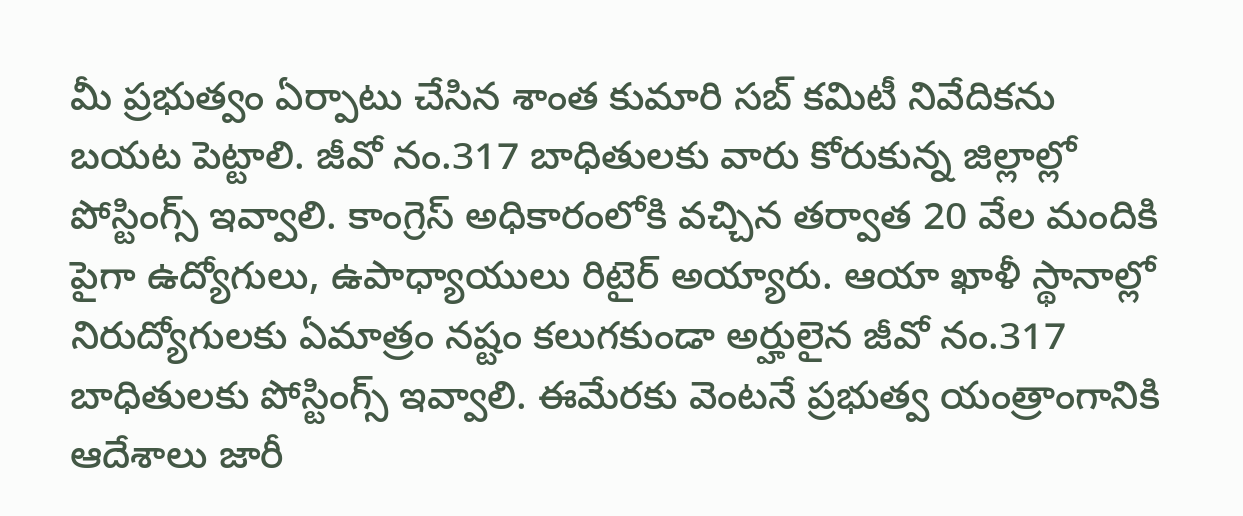మీ ప్రభుత్వం ఏర్పాటు చేసిన శాంత కుమారి సబ్ కమిటీ నివేదికను బయట పెట్టాలి. జీవో నం.317 బాధితులకు వారు కోరుకున్న జిల్లాల్లో పోస్టింగ్స్ ఇవ్వాలి. కాంగ్రెస్ అధికారంలోకి వచ్చిన తర్వాత 20 వేల మందికి పైగా ఉద్యోగులు, ఉపాధ్యాయులు రిటైర్ అయ్యారు. ఆయా ఖాళీ స్థానాల్లో నిరుద్యోగులకు ఏమాత్రం నష్టం కలుగకుండా అర్హులైన జీవో నం.317 బాధితులకు పోస్టింగ్స్ ఇవ్వాలి. ఈమేరకు వెంటనే ప్రభుత్వ యంత్రాంగానికి ఆదేశాలు జారీ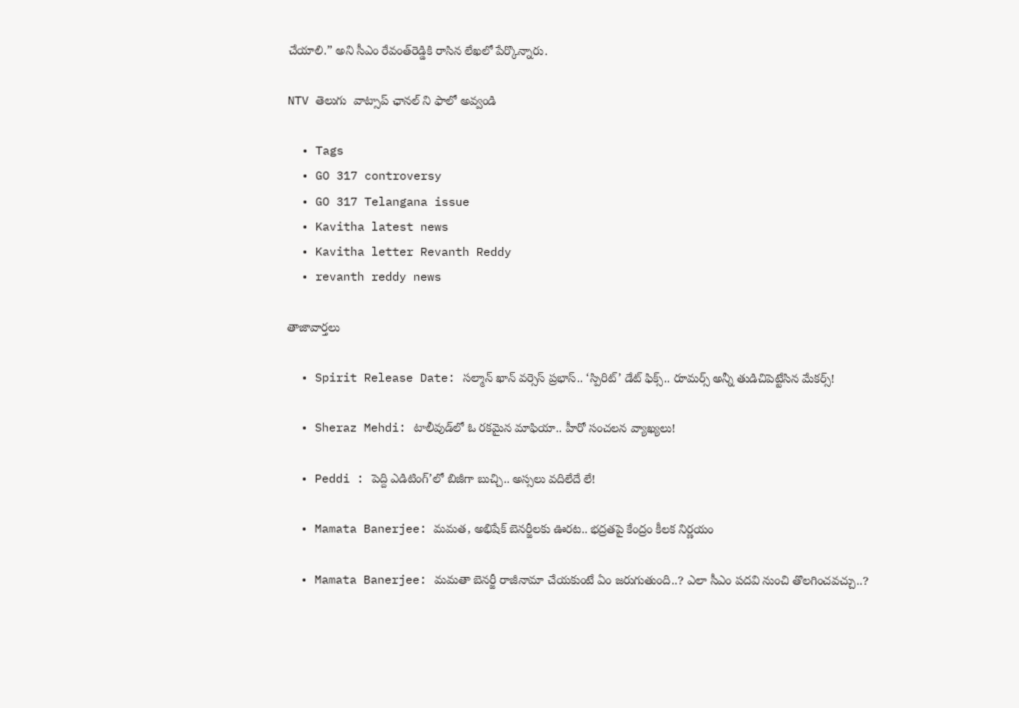చేయాలి.” అని సీఎం రేవంత్‌రెడ్డికి రాసిన లేఖలో పేర్కొన్నారు.

NTV తెలుగు  వాట్సాప్ ఛానల్ ని ఫాలో అవ్వండి

  • Tags
  • GO 317 controversy
  • GO 317 Telangana issue
  • Kavitha latest news
  • Kavitha letter Revanth Reddy
  • revanth reddy news

తాజావార్తలు

  • Spirit Release Date: సల్మాన్ ఖాన్ వర్సెస్ ప్రభాస్.. ‘స్పిరిట్’ డేట్ ఫిక్స్.. రూమర్స్ అన్నీ తుడిచిపెట్టేసిన మేకర్స్!

  • Sheraz Mehdi: టాలీవుడ్‌లో ఓ రకమైన మాఫియా.. హీరో సంచలన వ్యాఖ్యలు!

  • Peddi : పెద్ది ఎడిటింగ్’లో బిజీగా బుచ్చి.. అస్సలు వదిలేదే లే!

  • Mamata Banerjee: మమత, అభిషేక్ బెనర్జీలకు ఊరట.. భద్రతపై కేంద్రం కీలక నిర్ణయం

  • Mamata Banerjee: మమతా బెనర్జీ రాజీనామా చేయకుంటే ఏం జరుగుతుంది..? ఎలా సీఎం పదవి నుంచి తొలగించవచ్చు..?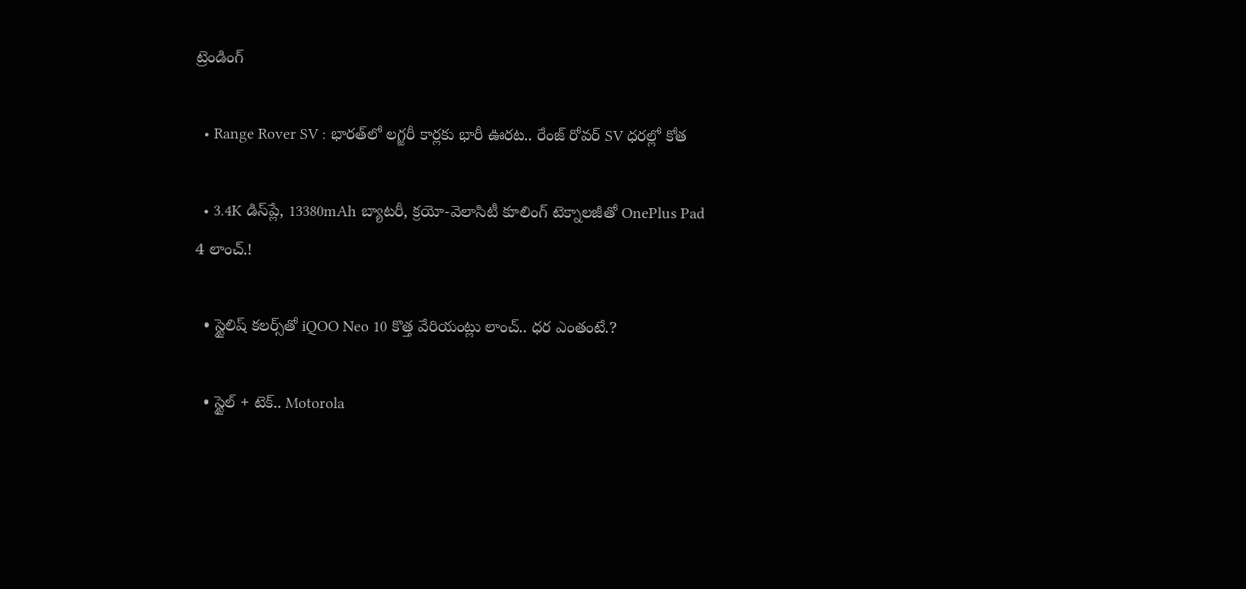ట్రెండింగ్‌

  • Range Rover SV : భారత్‌లో లగ్జరీ కార్లకు భారీ ఊరట.. రేంజ్ రోవర్ SV ధరల్లో కోత

  • 3.4K డిస్‌ప్లే, 13380mAh బ్యాటరీ, క్రయో-వెలాసిటీ కూలింగ్ టెక్నాలజీతో OnePlus Pad 4 లాంచ్.!

  • స్టైలిష్ కలర్స్‌తో iQOO Neo 10 కొత్త వేరియంట్లు లాంచ్.. ధర ఎంతంటే.?

  • స్టైల్ + టెక్.. Motorola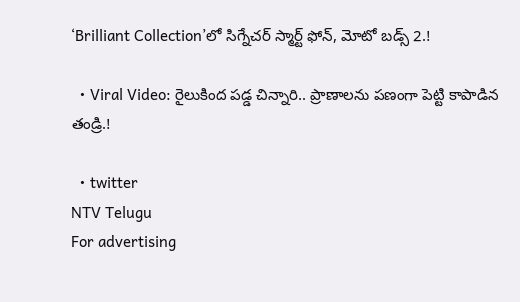‘Brilliant Collection’లో సిగ్నేచర్ స్మార్ట్ ఫోన్, మోటో బడ్స్ 2.!

  • Viral Video: రైలుకింద పడ్డ చిన్నారి.. ప్రాణాలను పణంగా పెట్టి కాపాడిన తండ్రి.!

  • twitter
NTV Telugu
For advertising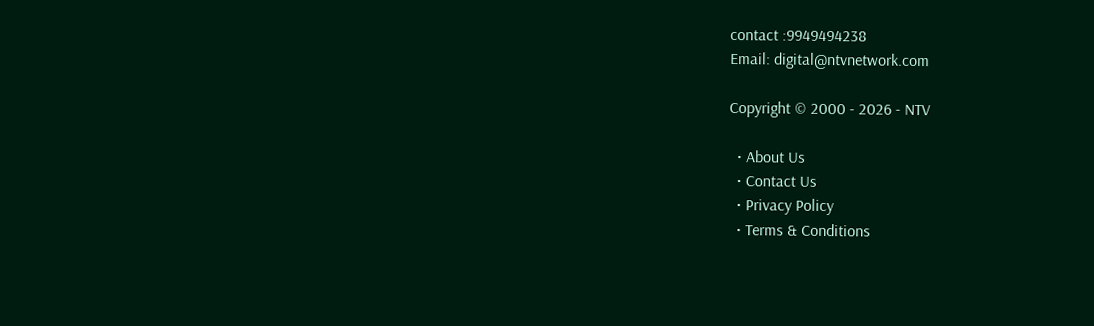contact :9949494238
Email: digital@ntvnetwork.com

Copyright © 2000 - 2026 - NTV

  • About Us
  • Contact Us
  • Privacy Policy
  • Terms & Conditions